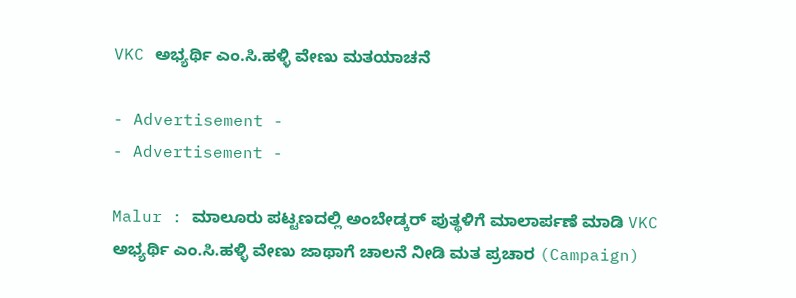VKC ಅಭ್ಯರ್ಥಿ ಎಂ.ಸಿ.ಹಳ್ಳಿ ವೇಣು ಮತಯಾಚನೆ

- Advertisement -
- Advertisement -

Malur : ಮಾಲೂರು ಪಟ್ಟಣದಲ್ಲಿ ಅಂಬೇಡ್ಕರ್ ಪುತ್ಥಳಿಗೆ ಮಾಲಾರ್ಪಣೆ ಮಾಡಿ VKC ಅಭ್ಯರ್ಥಿ ಎಂ.ಸಿ.ಹಳ್ಳಿ ವೇಣು ಜಾಥಾಗೆ ಚಾಲನೆ ನೀಡಿ ಮತ ಪ್ರಚಾರ (Campaign)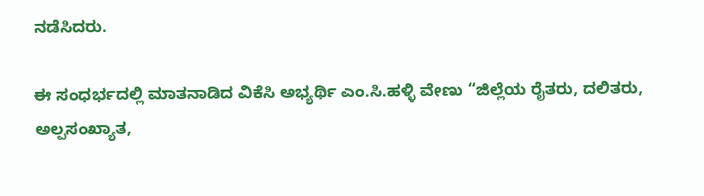ನಡೆಸಿದರು.

ಈ ಸಂಧರ್ಭದಲ್ಲಿ ಮಾತನಾಡಿದ ವಿಕೆಸಿ ಅಭ್ಯರ್ಥಿ ಎಂ.ಸಿ.ಹಳ್ಳಿ ವೇಣು “ಜಿಲ್ಲೆಯ ರೈತರು, ದಲಿತರು, ಅಲ್ಪಸಂಖ್ಯಾತ,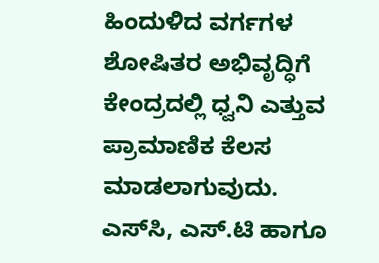ಹಿಂದುಳಿದ ವರ್ಗಗಳ ಶೋಷಿತರ ಅಭಿವೃದ್ಧಿಗೆ ಕೇಂದ್ರದಲ್ಲಿ ಧ್ವನಿ ಎತ್ತುವ ಪ್ರಾಮಾಣಿಕ ಕೆಲಸ ಮಾಡಲಾಗುವುದು. ಎಸ್‌ಸಿ, ಎಸ್‌.ಟಿ ಹಾಗೂ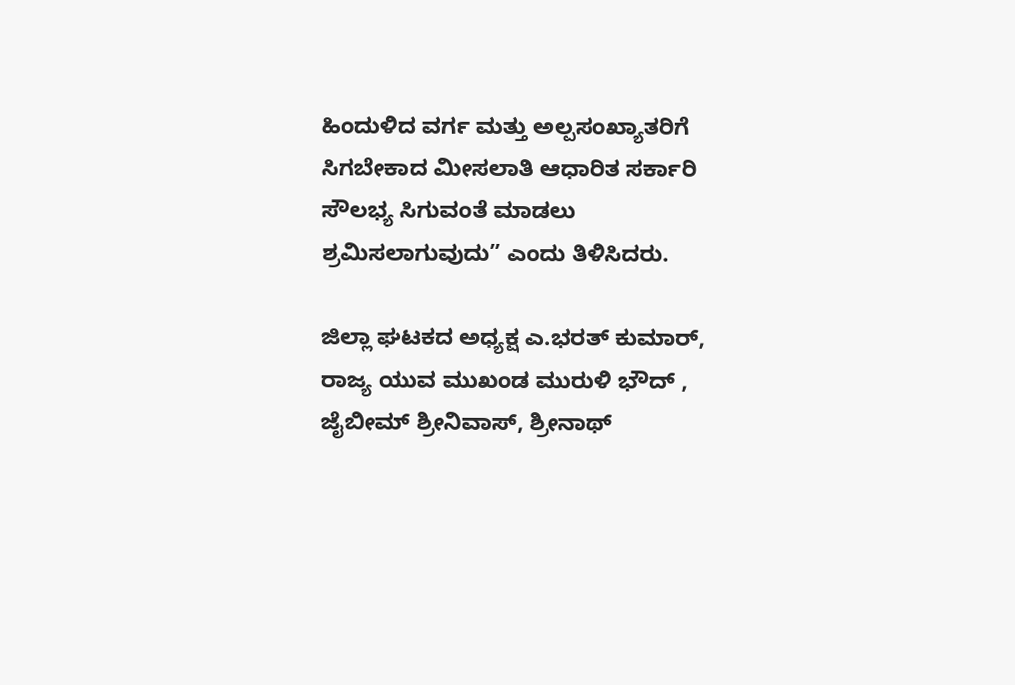ಹಿಂದುಳಿದ ವರ್ಗ ಮತ್ತು ಅಲ್ಪಸಂಖ್ಯಾತರಿಗೆ ಸಿಗಬೇಕಾದ ಮೀಸಲಾತಿ ಆಧಾರಿತ ಸರ್ಕಾರಿ ಸೌಲಭ್ಯ ಸಿಗುವಂತೆ ಮಾಡಲು ಶ್ರಮಿಸಲಾಗುವುದು” ಎಂದು ತಿಳಿಸಿದರು.

ಜಿಲ್ಲಾ ಘಟಕದ ಅಧ್ಯಕ್ಷ ಎ.ಭರತ್ ಕುಮಾರ್, ರಾಜ್ಯ ಯುವ ಮುಖಂಡ ಮುರುಳಿ ಭೌದ್ , ಜೈಬೀಮ್ ಶ್ರೀನಿವಾಸ್, ಶ್ರೀನಾಥ್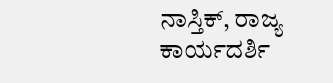ನಾಸ್ತಿಕ್, ರಾಜ್ಯ ಕಾರ್ಯದರ್ಶಿ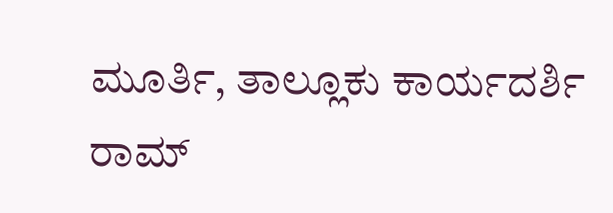ಮೂರ್ತಿ, ತಾಲ್ಲೂಕು ಕಾರ್ಯದರ್ಶಿ ರಾಮ್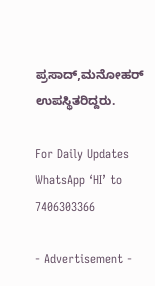ಪ್ರಸಾದ್,ಮನೋಹರ್ ಉಪಸ್ಥಿತರಿದ್ದರು.

For Daily Updates WhatsApp ‘HI’ to 7406303366

- Advertisement -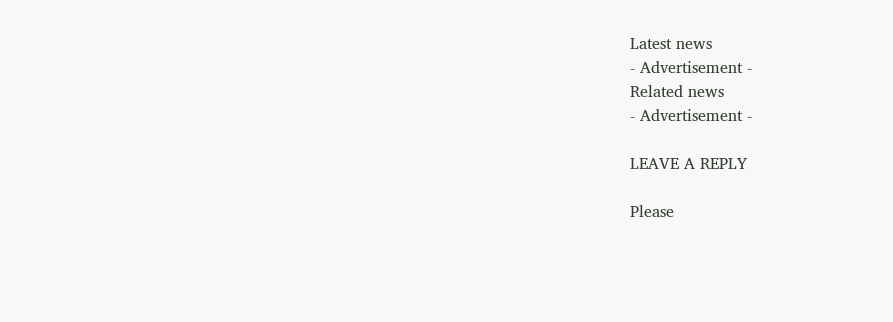Latest news
- Advertisement -
Related news
- Advertisement -

LEAVE A REPLY

Please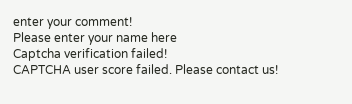enter your comment!
Please enter your name here
Captcha verification failed!
CAPTCHA user score failed. Please contact us!